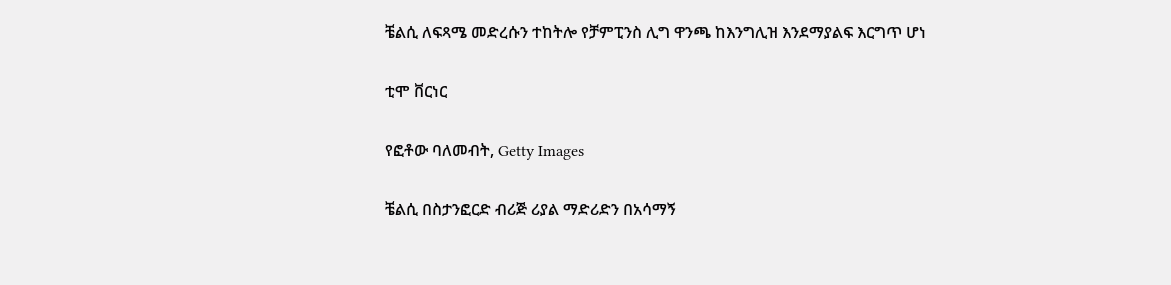ቼልሲ ለፍጻሜ መድረሱን ተከትሎ የቻምፒንስ ሊግ ዋንጫ ከእንግሊዝ እንደማያልፍ እርግጥ ሆነ

ቲሞ ቨርነር

የፎቶው ባለመብት, Getty Images

ቼልሲ በስታንፎርድ ብሪጅ ሪያል ማድሪድን በአሳማኝ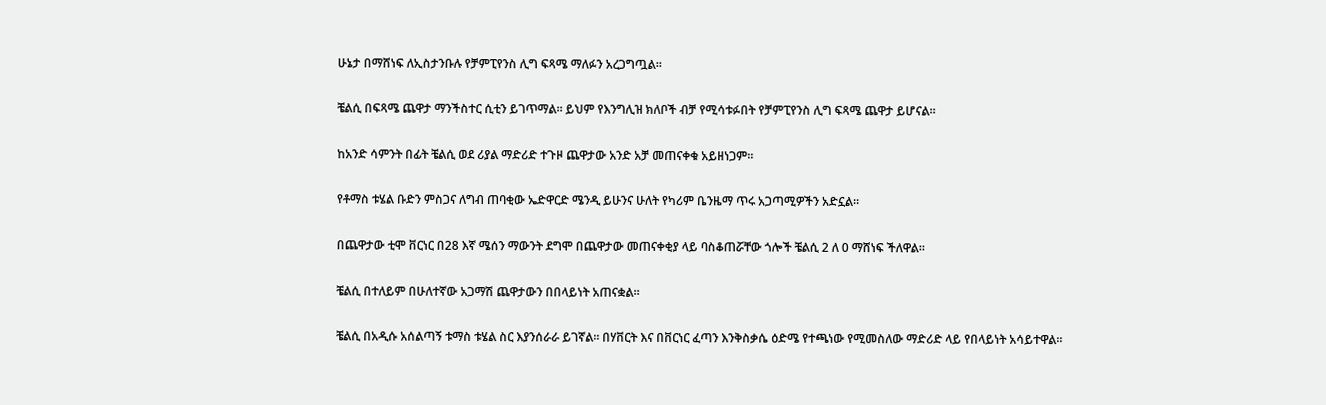ሁኔታ በማሸነፍ ለኢስታንቡሉ የቻምፒየንስ ሊግ ፍጻሜ ማለፉን አረጋግጧል።

ቼልሲ በፍጻሜ ጨዋታ ማንችስተር ሲቲን ይገጥማል። ይህም የእንግሊዝ ክለቦች ብቻ የሚሳቱፉበት የቻምፒየንስ ሊግ ፍጻሜ ጨዋታ ይሆናል።

ከአንድ ሳምንት በፊት ቼልሲ ወደ ሪያል ማድሪድ ተጉዞ ጨዋታው አንድ አቻ መጠናቀቁ አይዘነጋም።

የቶማስ ቱሄል ቡድን ምስጋና ለግብ ጠባቂው ኤድዋርድ ሜንዲ ይሁንና ሁለት የካሪም ቤንዜማ ጥሩ አጋጣሚዎችን አድኗል።

በጨዋታው ቲሞ ቨርነር በ28 እኛ ሜሰን ማውንት ደግሞ በጨዋታው መጠናቀቂያ ላይ ባስቆጠሯቸው ጎሎች ቼልሲ 2 ለ 0 ማሸነፍ ችለዋል።

ቼልሲ በተለይም በሁለተኛው አጋማሽ ጨዋታውን በበላይነት አጠናቋል።

ቼልሲ በአዲሱ አሰልጣኝ ቱማስ ቱሄል ስር እያንሰራራ ይገኛል። በሃቨርት እና በቨርነር ፈጣን እንቅስቃሴ ዕድሜ የተጫነው የሚመስለው ማድሪድ ላይ የበላይነት አሳይተዋል።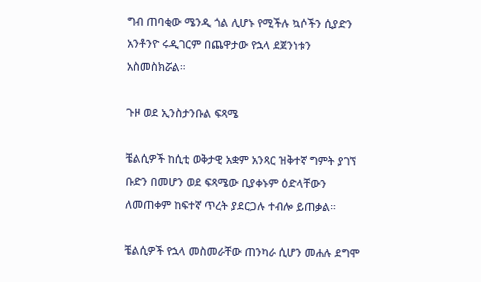ግብ ጠባቂው ሜንዲ ጎል ሊሆኑ የሚችሉ ኳሶችን ሲያድን አንቶንዮ ሩዲገርም በጨዋታው የኋላ ደጀንነቱን አስመስክሯል።

ጉዞ ወደ ኢንስታንቡል ፍጻሜ

ቼልሲዎች ከሲቲ ወቅታዊ አቋም አንጻር ዝቅተኛ ግምት ያገኘ ቡድን በመሆን ወደ ፍጻሜው ቢያቀኑም ዕድላቸውን ለመጠቀም ከፍተኛ ጥረት ያደርጋሉ ተብሎ ይጠቃል።

ቼልሲዎች የኋላ መስመራቸው ጠንካራ ሲሆን መሐሉ ደግሞ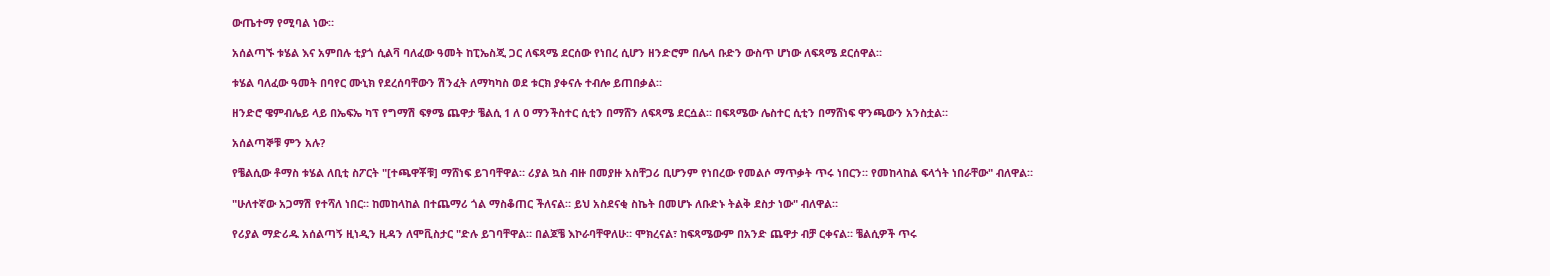ውጤተማ የሚባል ነው።

አሰልጣኙ ቱሄል እና አምበሉ ቲያጎ ሲልቫ ባለፈው ዓመት ከፒኤስጂ ጋር ለፍጻሜ ደርሰው የነበረ ሲሆን ዘንድሮም በሌላ ቡድን ውስጥ ሆነው ለፍጻሜ ደርሰዋል።

ቱሄል ባለፈው ዓመት በባየር ሙኒክ የደረሰባቸውን ሽንፈት ለማካካስ ወደ ቱርክ ያቀናሉ ተብሎ ይጠበቃል።

ዘንድሮ ዌምብሌይ ላይ በኤፍኤ ካፕ የግማሽ ፍፃሜ ጨዋታ ቼልሲ 1 ለ 0 ማንችስተር ሲቲን በማሸን ለፍጻሜ ደርሷል። በፍጻሜው ሌስተር ሲቲን በማሸነፍ ዋንጫውን አንስቷል።

አሰልጣኞቹ ምን አሉ?

የቼልሲው ቶማስ ቱሄል ለቢቲ ስፖርት "[ተጫዋቾቹ] ማሸነፍ ይገባቸዋል። ሪያል ኳስ ብዙ በመያዙ አስቸጋሪ ቢሆንም የነበረው የመልሶ ማጥቃት ጥሩ ነበርን። የመከላከል ፍላጎት ነበራቸው" ብለዋል።

"ሁለተኛው አጋማሽ የተሻለ ነበር። ከመከላከል በተጨማሪ ጎል ማስቆጠር ችለናል። ይህ አስደናቂ ስኬት በመሆኑ ለቡድኑ ትልቅ ደስታ ነው" ብለዋል።

የሪያል ማድሪዱ አሰልጣኝ ዚነዲን ዚዳን ለሞቪስታር "ድሉ ይገባቸዋል። በልጆቼ እኮራባቸዋለሁ። ሞክረናል፣ ከፍጻሜውም በአንድ ጨዋታ ብቻ ርቀናል። ቼልሲዎች ጥሩ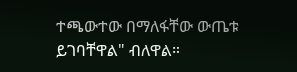ተጫውተው በማለፋቸው ውጤቱ ይገባቸዋል" ብለዋል።